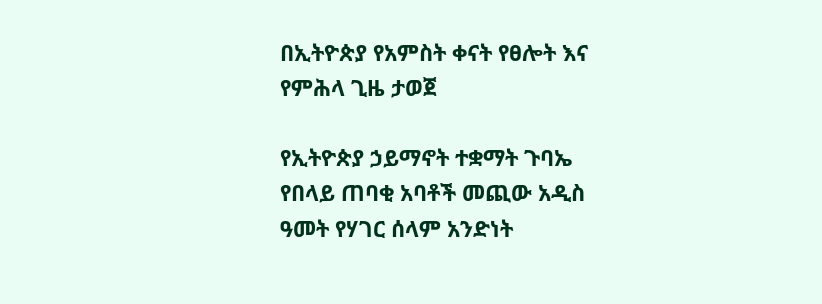በኢትዮጵያ የአምስት ቀናት የፀሎት እና የምሕላ ጊዜ ታወጀ

የኢትዮጵያ ኃይማኖት ተቋማት ጉባኤ የበላይ ጠባቂ አባቶች መጪው አዲስ ዓመት የሃገር ሰላም አንድነት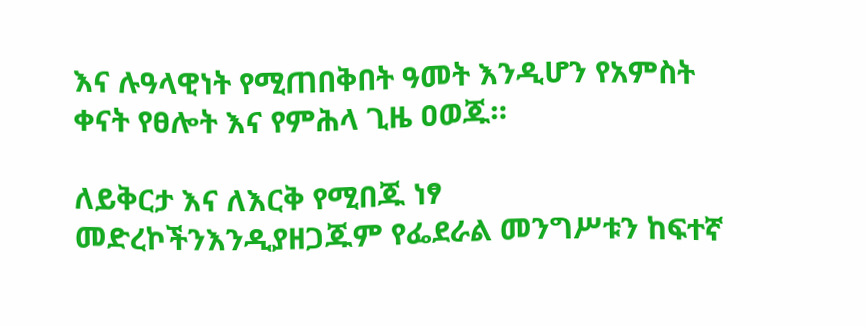እና ሉዓላዊነት የሚጠበቅበት ዓመት እንዲሆን የአምስት ቀናት የፀሎት እና የምሕላ ጊዜ ዐወጁ።

ለይቅርታ እና ለእርቅ የሚበጁ ነፃ መድረኮችንእንዲያዘጋጁም የፌደራል መንግሥቱን ከፍተኛ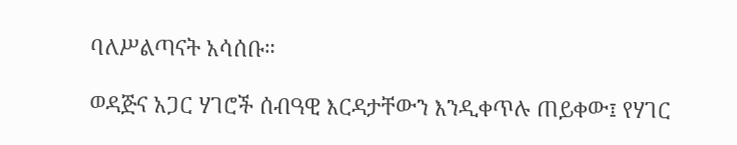ባለሥልጣናት አሳሰቡ።

ወዳጅና አጋር ሃገሮች ሰብዓዊ እርዳታቸውን እንዲቀጥሉ ጠይቀው፤ የሃገር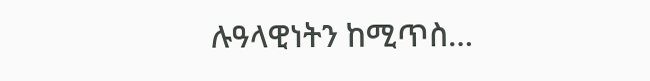ሉዓላዊነትን ከሚጥስ…